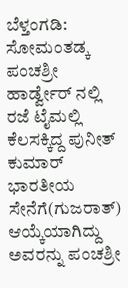ಬೆಳ್ತಂಗಡಿ: ಸೋಮಂತಡ್ಕ ಪಂಚಶ್ರೀ ಹಾರ್ಡ್ವೇರ್ ನಲ್ಲಿ ರಜೆ ಟೈಮಲ್ಲಿ ಕೆಲಸಕ್ಕಿದ್ದ ಪುನೀತ್ ಕುಮಾರ್ ಭಾರತೀಯ ಸೇನೆಗೆ(ಗುಜರಾತ್) ಆಯ್ಕೆಯಾಗಿದ್ದು ಅವರನ್ನು ಪಂಚಶ್ರೀ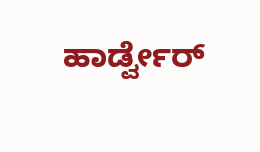ಹಾರ್ಡ್ವೇರ್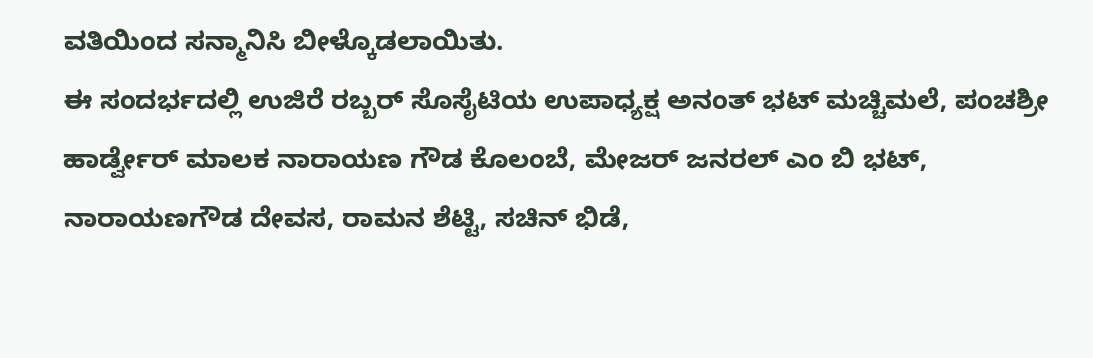ವತಿಯಿಂದ ಸನ್ಮಾನಿಸಿ ಬೀಳ್ಕೊಡಲಾಯಿತು.
ಈ ಸಂದರ್ಭದಲ್ಲಿ ಉಜಿರೆ ರಬ್ಬರ್ ಸೊಸೈಟಿಯ ಉಪಾಧ್ಯಕ್ಷ ಅನಂತ್ ಭಟ್ ಮಚ್ಚಿಮಲೆ, ಪಂಚಶ್ರೀ ಹಾರ್ಡ್ವೇರ್ ಮಾಲಕ ನಾರಾಯಣ ಗೌಡ ಕೊಲಂಬೆ, ಮೇಜರ್ ಜನರಲ್ ಎಂ ಬಿ ಭಟ್, ನಾರಾಯಣಗೌಡ ದೇವಸ, ರಾಮನ ಶೆಟ್ಟಿ, ಸಚಿನ್ ಭಿಡೆ,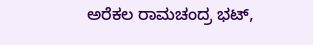ಅರೆಕಲ ರಾಮಚಂದ್ರ ಭಟ್,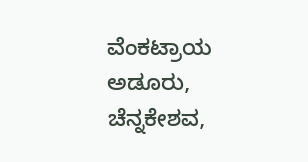ವೆಂಕಟ್ರಾಯ ಅಡೂರು, ಚೆನ್ನಕೇಶವ,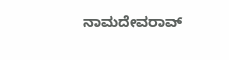ನಾಮದೇವರಾವ್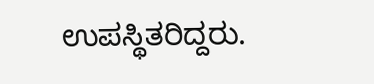ಉಪಸ್ಥಿತರಿದ್ದರು.